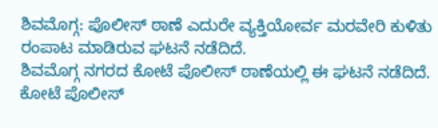ಶಿವಮೊಗ್ಗ: ಪೊಲೀಸ್ ಠಾಣೆ ಎದುರೇ ವ್ಯಕ್ತಿಯೋರ್ವ ಮರವೇರಿ ಕುಳಿತು ರಂಪಾಟ ಮಾಡಿರುವ ಘಟನೆ ನಡೆದಿದೆ.
ಶಿವಮೊಗ್ಗ ನಗರದ ಕೋಟೆ ಪೊಲೀಸ್ ಠಾಣೆಯಲ್ಲಿ ಈ ಘಟನೆ ನಡೆದಿದೆ. ಕೋಟೆ ಪೊಲೀಸ್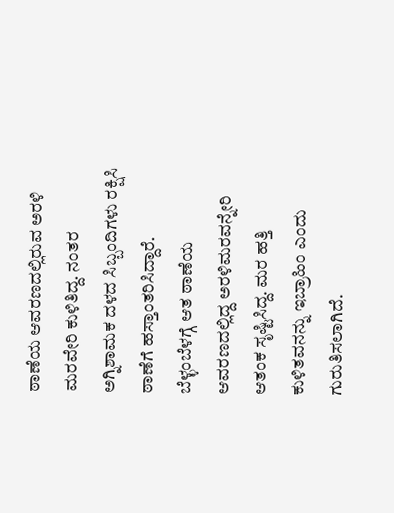ಠಾಣೆಯ ಆವರಣದಲ್ಲಿರುವ ಅರಳಿ ಮರವೇರಿ ಕುಳಿತಿದ್ದ. ನಂತರ ಅಗ್ನಿಶಾಮಕ ದಳದ ಸಿಬ್ಬಂದಿಗಳು ರಕ್ಷಿಸಿ ಠಾಣೆಗೆ ಹಸ್ತಾಂತರಿಸಿದ್ದಾರೆ.
ಬೆಳ್ಳಂಬೆಳಗ್ಗೆ ಆತ ಠಾಣೆಯ ಆವರಣದಲ್ಲಿದ್ದ ಅರಳಿಮರವನ್ನೇರಿ ಆತಂಕ ಸೃಷ್ಟಿಸಿದ್ದ. ಮರ ಹತ್ತಿ ಕುಳಿತವನನ್ನು ಇಬ್ರಾಹಿಂ ಎಂದು ಗುರುತಿಸಲಾಗಿದೆ.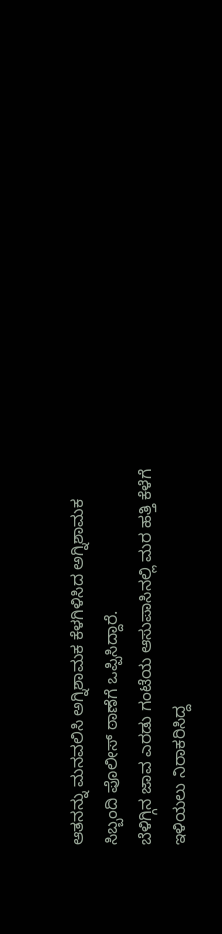ಆತನನ್ನು ಮನವಲಿಸಿ ಅಗ್ನಿಶಾಮಕ ಕೆಳಗಿಳಿಸಿದ ಅಗ್ನಿಶಾಮಕ ಸಿಬ್ಬಂದಿ ಪೊಲೀಸ್ ಠಾಣೆಗೆ ಒಪ್ಪಿಸಿದ್ದಾರೆ.
ಬೆಳಿಗ್ಗಿನ ಜಾವ ಎರಡು ಗಂಟೆಯ ಆಸುಪಾಸಿನಲ್ಲಿ ಮರ ಹತ್ತಿ ಕೆಳೆಗೆ ಇಳಿಯಲು ನಿರಾಕರಿಸಿದ್ದ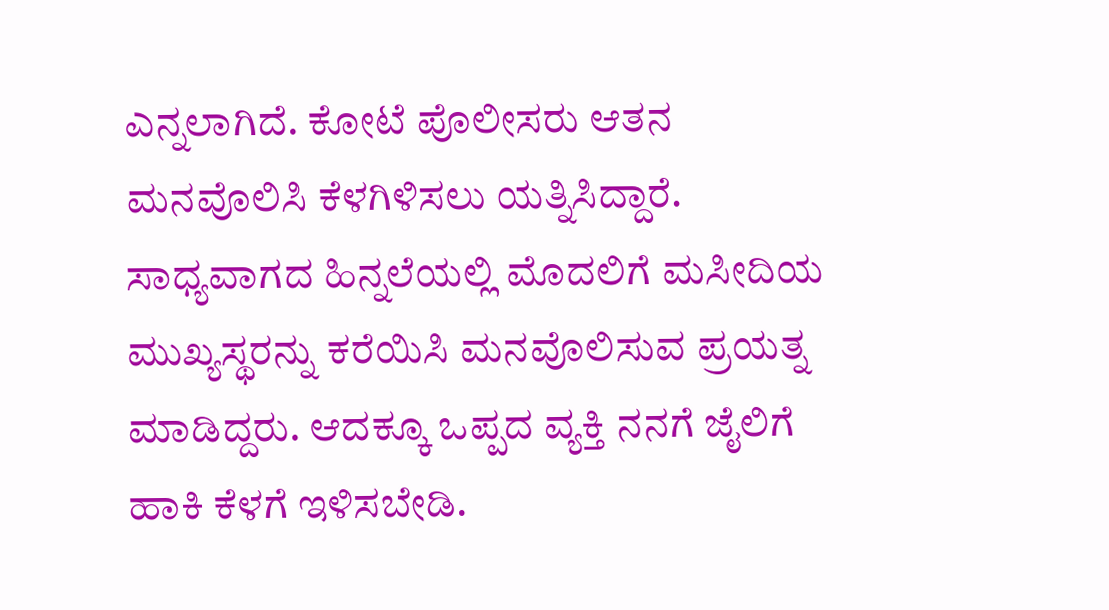ಎನ್ನಲಾಗಿದೆ. ಕೋಟೆ ಪೊಲೀಸರು ಆತನ ಮನವೊಲಿಸಿ ಕೆಳಗಿಳಿಸಲು ಯತ್ನಿಸಿದ್ದಾರೆ. ಸಾಧ್ಯವಾಗದ ಹಿನ್ನಲೆಯಲ್ಲಿ ಮೊದಲಿಗೆ ಮಸೀದಿಯ ಮುಖ್ಯಸ್ಥರನ್ನು ಕರೆಯಿಸಿ ಮನವೊಲಿಸುವ ಪ್ರಯತ್ನ ಮಾಡಿದ್ದರು. ಆದಕ್ಕೂ ಒಪ್ಪದ ವ್ಯಕ್ತಿ ನನಗೆ ಜೈಲಿಗೆ ಹಾಕಿ ಕೆಳಗೆ ಇಳಿಸಬೇಡಿ.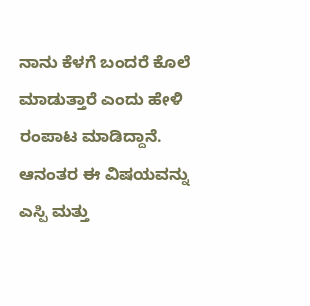ನಾನು ಕೆಳಗೆ ಬಂದರೆ ಕೊಲೆ ಮಾಡುತ್ತಾರೆ ಎಂದು ಹೇಳಿ ರಂಪಾಟ ಮಾಡಿದ್ದಾನೆ. ಆನಂತರ ಈ ವಿಷಯವನ್ನು ಎಸ್ಪಿ ಮತ್ತು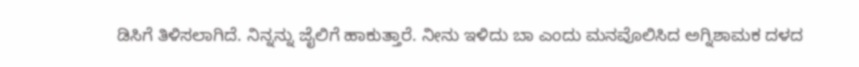ಡಿಸಿಗೆ ತಿಳಿಸಲಾಗಿದೆ. ನಿನ್ನನ್ನು ಜೈಲಿಗೆ ಹಾಕುತ್ತಾರೆ. ನೀನು ಇಳಿದು ಬಾ ಎಂದು ಮನವೊಲಿಸಿದ ಅಗ್ನಿಶಾಮಕ ದಳದ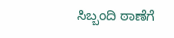ಸಿಬ್ಬಂದಿ ಠಾಣೆಗೆ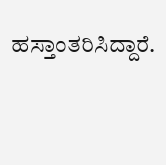ಹಸ್ತಾಂತರಿಸಿದ್ದಾರೆ.